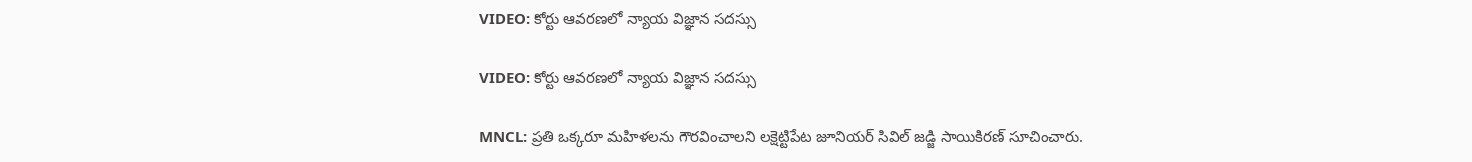VIDEO: కోర్టు ఆవరణలో న్యాయ విజ్ఞాన సదస్సు

VIDEO: కోర్టు ఆవరణలో న్యాయ విజ్ఞాన సదస్సు

MNCL: ప్రతి ఒక్కరూ మహిళలను గౌరవించాలని లక్షెట్టిపేట జూనియర్ సివిల్ జడ్జి సాయికిరణ్ సూచించారు.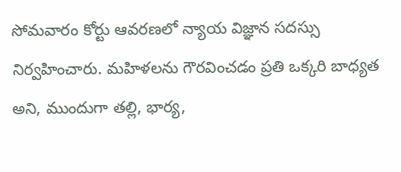సోమవారం కోర్టు ఆవరణలో న్యాయ విజ్ఞాన సదస్సు నిర్వహించారు. మహిళలను గౌరవించడం ప్రతి ఒక్కరి బాధ్యత అని, ముందుగా తల్లి, భార్య,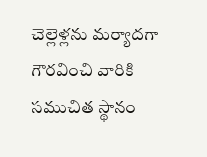చెల్లెళ్లను మర్యాదగా గౌరవించి వారికి సముచిత స్థానం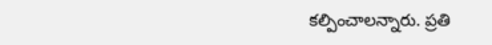కల్పించాలన్నారు. ప్రతి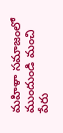మహిళా సమాజంలో ముందుండి మంచి పేరు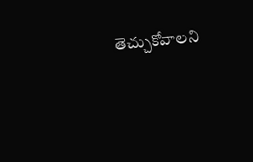తెచ్చుకోవాలని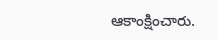ఆకాంక్షించారు.